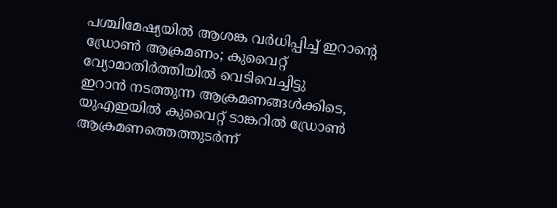പശ്ചിമേഷ്യയിൽ ആശങ്ക വർധിപ്പിച്ച് ഇറാൻ്റെ ഡ്രോൺ ആക്രമണം; കുവൈറ്റ് വ്യോമാതിർത്തിയിൽ വെടിവെച്ചിട്ടു
ഇറാൻ നടത്തുന്ന ആക്രമണങ്ങൾക്കിടെ, യുഎഇയിൽ കുവൈറ്റ് ടാങ്കറിൽ ഡ്രോൺ ആക്രമണത്തെത്തുടർന്ന്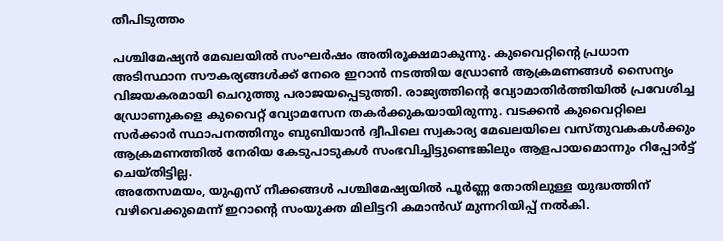തീപിടുത്തം

പശ്ചിമേഷ്യൻ മേഖലയിൽ സംഘർഷം അതിരൂക്ഷമാകുന്നു. കുവൈറ്റിന്റെ പ്രധാന അടിസ്ഥാന സൗകര്യങ്ങൾക്ക് നേരെ ഇറാൻ നടത്തിയ ഡ്രോൺ ആക്രമണങ്ങൾ സൈന്യം വിജയകരമായി ചെറുത്തു പരാജയപ്പെടുത്തി. രാജ്യത്തിന്റെ വ്യോമാതിർത്തിയിൽ പ്രവേശിച്ച ഡ്രോണുകളെ കുവൈറ്റ് വ്യോമസേന തകർക്കുകയായിരുന്നു. വടക്കൻ കുവൈറ്റിലെ സർക്കാർ സ്ഥാപനത്തിനും ബുബിയാൻ ദ്വീപിലെ സ്വകാര്യ മേഖലയിലെ വസ്തുവകകൾക്കും ആക്രമണത്തിൽ നേരിയ കേടുപാടുകൾ സംഭവിച്ചിട്ടുണ്ടെങ്കിലും ആളപായമൊന്നും റിപ്പോർട്ട് ചെയ്തിട്ടില്ല.
അതേസമയം, യുഎസ് നീക്കങ്ങൾ പശ്ചിമേഷ്യയിൽ പൂർണ്ണ തോതിലുള്ള യുദ്ധത്തിന് വഴിവെക്കുമെന്ന് ഇറാന്റെ സംയുക്ത മിലിട്ടറി കമാൻഡ് മുന്നറിയിപ്പ് നൽകി.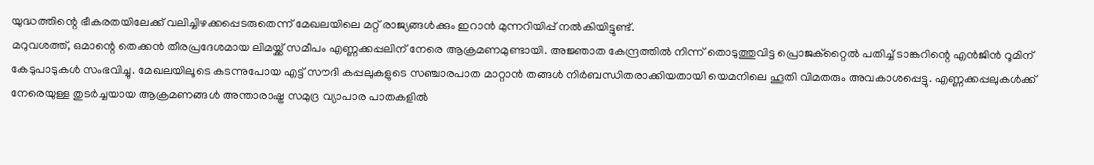യുദ്ധത്തിന്റെ ഭീകരതയിലേക്ക് വലിച്ചിഴക്കപ്പെടരുതെന്ന് മേഖലയിലെ മറ്റ് രാജ്യങ്ങൾക്കും ഇറാൻ മുന്നറിയിപ്പ് നൽകിയിട്ടുണ്ട്.
മറുവശത്ത്, ഒമാന്റെ തെക്കൻ തീരപ്രദേശമായ ലിമയ്ക്ക് സമീപം എണ്ണക്കപ്പലിന് നേരെ ആക്രമണമുണ്ടായി. അജ്ഞാത കേന്ദ്രത്തിൽ നിന്ന് തൊടുത്തുവിട്ട പ്രൊജക്റ്റൈൽ പതിച്ച് ടാങ്കറിന്റെ എൻജിൻ റൂമിന് കേടുപാടുകൾ സംഭവിച്ചു. മേഖലയിലൂടെ കടന്നുപോയ എട്ട് സൗദി കപ്പലുകളുടെ സഞ്ചാരപാത മാറ്റാൻ തങ്ങൾ നിർബന്ധിതരാക്കിയതായി യെമനിലെ ഹൂതി വിമതരും അവകാശപ്പെട്ടു. എണ്ണക്കപ്പലുകൾക്ക് നേരെയുള്ള തുടർച്ചയായ ആക്രമണങ്ങൾ അന്താരാഷ്ട്ര സമുദ്ര വ്യാപാര പാതകളിൽ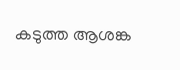കടുത്ത ആശങ്ക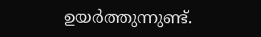ഉയർത്തുന്നുണ്ട്.